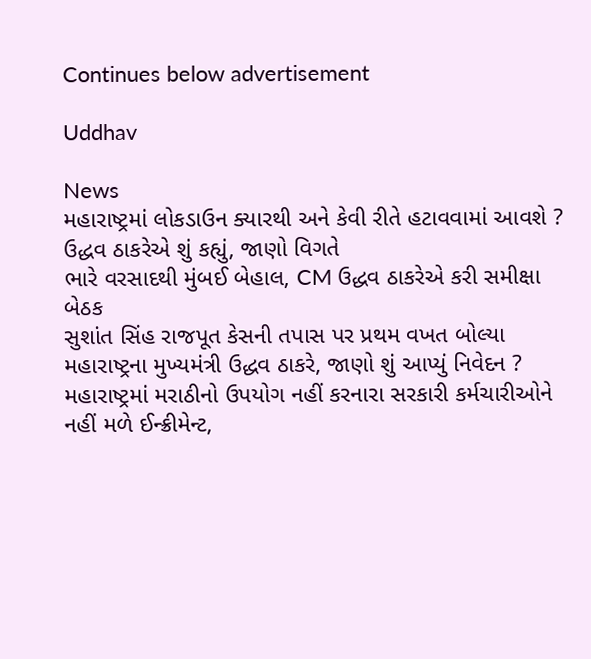Continues below advertisement

Uddhav

News
મહારાષ્ટ્રમાં લોકડાઉન ક્યારથી અને કેવી રીતે હટાવવામાં આવશે ? ઉદ્ધવ ઠાકરેએ શું કહ્યું, જાણો વિગતે
ભારે વરસાદથી મુંબઈ બેહાલ, CM ઉદ્ધવ ઠાકરેએ કરી સમીક્ષા બેઠક
સુશાંત સિંહ રાજપૂત કેસની તપાસ પર પ્રથમ વખત બોલ્યા મહારાષ્ટ્રના મુખ્યમંત્રી ઉદ્ધવ ઠાકરે, જાણો શું આપ્યું નિવેદન ?
મહારાષ્ટ્રમાં મરાઠીનો ઉપયોગ નહીં કરનારા સરકારી કર્મચારીઓને નહીં મળે ઈન્ક્રીમેન્ટ,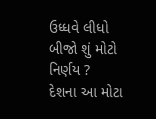ઉધ્ધવે લીધો બીજો શું મોટો નિર્ણય ?
દેશના આ મોટા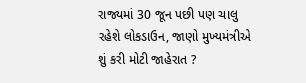રાજ્યમાં 30 જૂન પછી પણ ચાલુ રહેશે લોકડાઉન, જાણો મુખ્યમંત્રીએ શું કરી મોટી જાહેરાત ?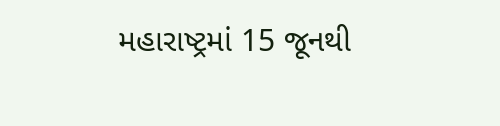મહારાષ્ટ્રમાં 15 જૂનથી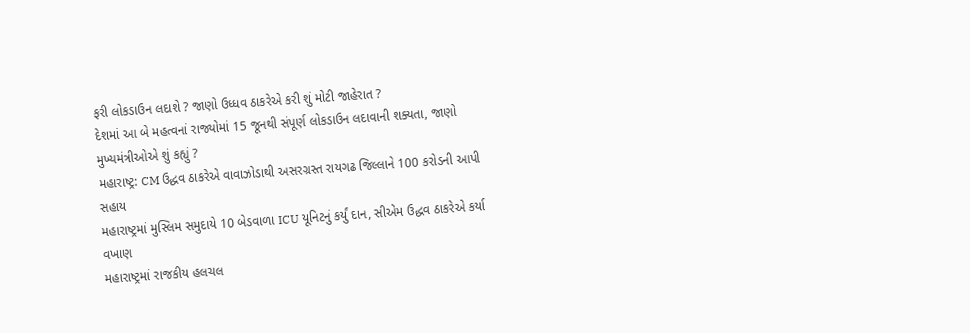ફરી લોકડાઉન લદાશે ? જાણો ઉધ્ધવ ઠાકરેએ કરી શું મોટી જાહેરાત ?
દેશમાં આ બે મહત્વનાં રાજ્યોમાં 15 જૂનથી સંપૂર્ણ લોકડાઉન લદાવાની શક્યતા, જાણો મુખ્યમંત્રીઓએ શું કહ્યું ?
મહારાષ્ટ્ર: CM ઉદ્ધવ ઠાકરેએ વાવાઝોડાથી અસરગ્રસ્ત રાયગઢ જિલ્લાને 100 કરોડની આપી સહાય
મહારાષ્ટ્રમાં મુસ્લિમ સમુદાયે 10 બેડવાળા ICU યૂનિટનું કર્યું દાન, સીએમ ઉદ્ધવ ઠાકરેએ કર્યા વખાણ
મહારાષ્ટ્રમાં રાજકીય હલચલ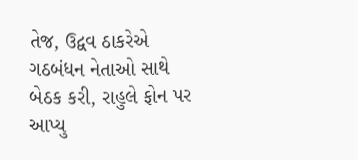તેજ, ઉદ્વવ ઠાકરેએ ગઠબંધન નેતાઓ સાથે બેઠક કરી, રાહુલે ફોન પર આપ્યુ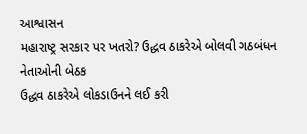આશ્વાસન
મહારાષ્ટ્ર સરકાર પર ખતરો? ઉદ્ધવ ઠાકરેએ બોલવી ગઠબંધન નેતાઓની બેઠક
ઉદ્ધવ ઠાકરેએ લોકડાઉનને લઈ કરી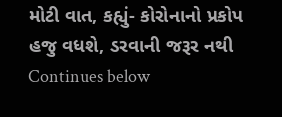મોટી વાત, કહ્યું- કોરોનાનો પ્રકોપ હજુ વધશે, ડરવાની જરૂર નથી
Continues below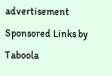advertisement
Sponsored Links by Taboola